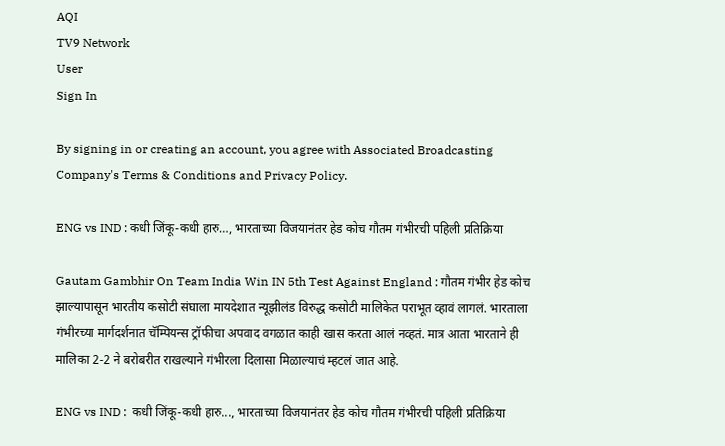AQI
TV9 Network
User
Sign In

By signing in or creating an account, you agree with Associated Broadcasting Company's Terms & Conditions and Privacy Policy.

ENG vs IND : कधी जिंकू-कधी हारु…, भारताच्या विजयानंतर हेड कोच गौतम गंभीरची पहिली प्रतिक्रिया

Gautam Gambhir On Team India Win IN 5th Test Against England : गौतम गंभीर हेड कोच झाल्यापासून भारतीय कसोटी संघाला मायदेशात न्यूझीलंड विरुद्ध कसोटी मालिकेत पराभूत व्हावं लागलं. भारताला गंभीरच्या मार्गदर्शनात चॅम्पियन्स ट्रॉफीचा अपवाद वगळात काही खास करता आलं नव्हतं. मात्र आता भारताने ही मालिका 2-2 ने बरोबरीत राखल्याने गंभीरला दिलासा मिळाल्याचं म्हटलं जात आहे.

ENG vs IND :  कधी जिंकू-कधी हारु..., भारताच्या विजयानंतर हेड कोच गौतम गंभीरची पहिली प्रतिक्रिया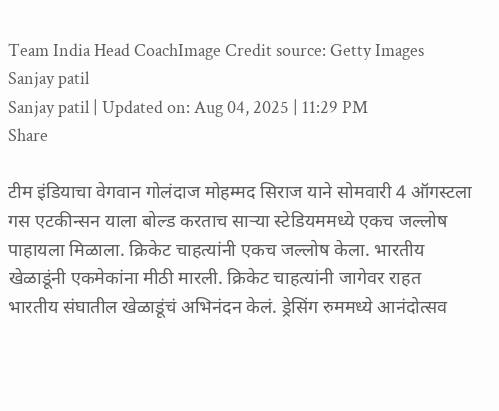Team India Head CoachImage Credit source: Getty Images
Sanjay patil
Sanjay patil | Updated on: Aug 04, 2025 | 11:29 PM
Share

टीम इंडियाचा वेगवान गोलंदाज मोहम्मद सिराज याने सोमवारी 4 ऑगस्टला गस एटकीन्सन याला बोल्ड करताच साऱ्या स्टेडियममध्ये एकच जल्लोष पाहायला मिळाला. क्रिकेट चाहत्यांनी एकच जल्लोष केला. भारतीय खेळाडूंनी एकमेकांना मीठी मारली. क्रिकेट चाहत्यांनी जागेवर राहत भारतीय संघातील खेळाडूंचं अभिनंदन केलं. ड्रेसिंग रुममध्ये आनंदोत्सव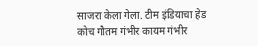साजरा केला गेला. टीम इंडियाचा हेड कोच गौतम गंभीर कायम गंभीर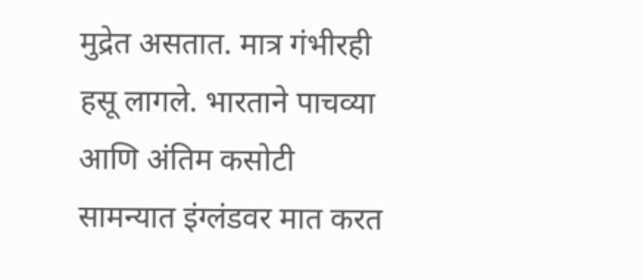मुद्रेत असतात. मात्र गंभीरही हसू लागले. भारताने पाचव्या आणि अंतिम कसोटी सामन्यात इंग्लंडवर मात करत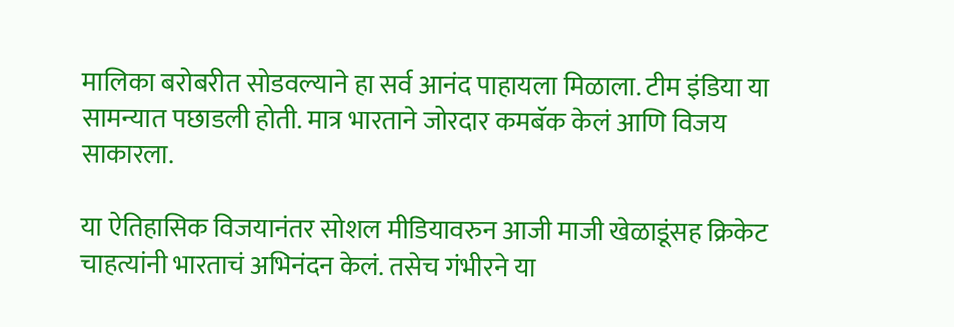मालिका बरोबरीत सोडवल्याने हा सर्व आनंद पाहायला मिळाला. टीम इंडिया या सामन्यात पछाडली होती. मात्र भारताने जोरदार कमबॅक केलं आणि विजय साकारला.

या ऐतिहासिक विजयानंतर सोशल मीडियावरुन आजी माजी खेळाडूंसह क्रिकेट चाहत्यांनी भारताचं अभिनंदन केलं. तसेच गंभीरने या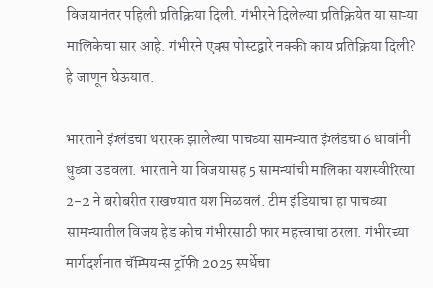विजयानंतर पहिली प्रतिक्रिया दिली. गंभीरने दिलेल्या प्रतिक्रियेत या साऱ्या मालिकेचा सार आहे. गंभीरने एक्स पोस्टद्वारे नक्की काय प्रतिक्रिया दिली? हे जाणून घेऊयात.

भारताने इंग्लंडचा थरारक झालेल्या पाचव्या सामन्यात इंग्लंडचा 6 धावांनी धुव्वा उडवला. भारताने या विजयासह 5 सामन्यांची मालिका यशस्वीरित्या 2-2 ने बरोबरीत राखण्यात यश मिळवलं. टीम इंडियाचा हा पाचव्या सामन्यातील विजय हेड कोच गंभीरसाठी फार महत्त्वाचा ठरला. गंभीरच्या मार्गदर्शनात चॅम्पियन्स ट्रॉफी 2025 स्पर्धेचा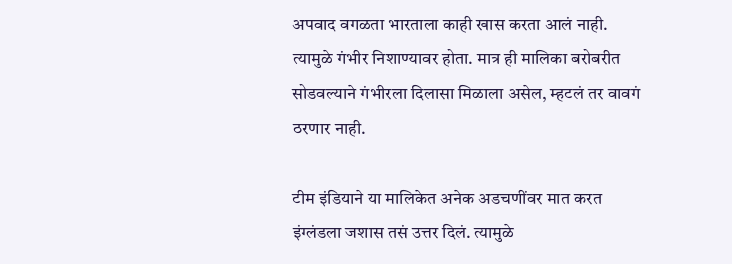अपवाद वगळता भारताला काही खास करता आलं नाही. त्यामुळे गंभीर निशाण्यावर होता. मात्र ही मालिका बरोबरीत सोडवल्याने गंभीरला दिलासा मिळाला असेल, म्हटलं तर वावगं ठरणार नाही.

टीम इंडियाने या मालिकेत अनेक अडचणींवर मात करत इंग्लंडला जशास तसं उत्तर दिलं. त्यामुळे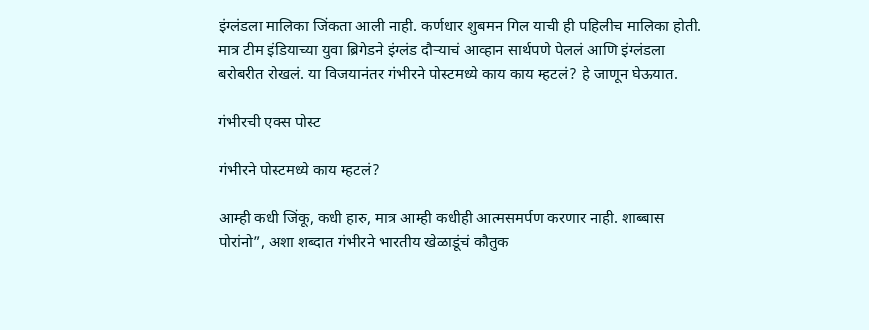इंग्लंडला मालिका जिंकता आली नाही. कर्णधार शुबमन गिल याची ही पहिलीच मालिका होती. मात्र टीम इंडियाच्या युवा ब्रिगेडने इंग्लंड दौऱ्याचं आव्हान सार्थपणे पेललं आणि इंग्लंडला बरोबरीत रोखलं. या विजयानंतर गंभीरने पोस्टमध्ये काय काय म्हटलं? हे जाणून घेऊयात.

गंभीरची एक्स पोस्ट

गंभीरने पोस्टमध्ये काय म्हटलं?

आम्ही कधी जिंकू, कधी हारु, मात्र आम्ही कधीही आत्मसमर्पण करणार नाही. शाब्बास पोरांनो”, अशा शब्दात गंभीरने भारतीय खेळाडूंचं कौतुक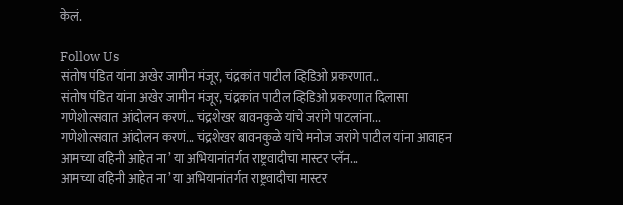केलं.

Follow Us
संतोष पंडित यांना अखेर जामीन मंजूर, चंद्रकांत पाटील व्हिडिओ प्रकरणात..
संतोष पंडित यांना अखेर जामीन मंजूर, चंद्रकांत पाटील व्हिडिओ प्रकरणात दिलासा
गणेशोत्सवात आंदोलन करणं... चंद्रशेखर बावनकुळे यांचे जरांगे पाटलांना...
गणेशोत्सवात आंदोलन करणं... चंद्रशेखर बावनकुळे यांचे मनोज जरांगे पाटील यांना आवाहन
आमच्या वहिनी आहेत ना’ या अभियानांतर्गत राष्ट्रवादीचा मास्टर प्लॅन...
आमच्या वहिनी आहेत ना’ या अभियानांतर्गत राष्ट्रवादीचा मास्टर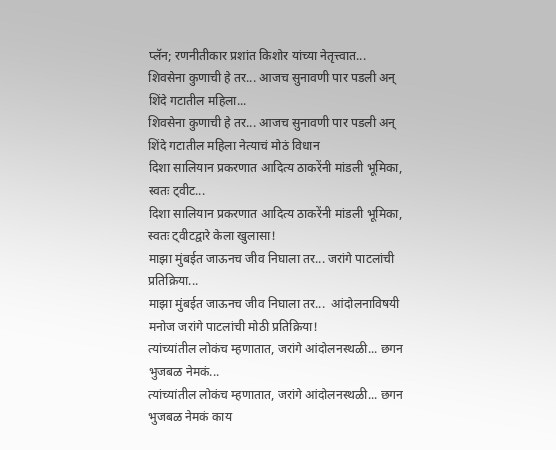प्लॅन; रणनीतीकार प्रशांत किशोर यांच्या नेतृत्त्वात...
शिवसेना कुणाची हे तर... आजच सुनावणी पार पडली अन् शिंदे गटातील महिला...
शिवसेना कुणाची हे तर... आजच सुनावणी पार पडली अन् शिंदे गटातील महिला नेत्याचं मोठं विधान
दिशा सालियान प्रकरणात आदित्य ठाकरेंनी मांडली भूमिका, स्वतः ट्वीट...
दिशा सालियान प्रकरणात आदित्य ठाकरेंनी मांडली भूमिका, स्वतः ट्वीटद्वारे केला खुलासा!
माझा मुंबईत जाऊनच जीव निघाला तर... जरांगे पाटलांची प्रतिक्रिया...
माझा मुंबईत जाऊनच जीव निघाला तर...  आंदोलनाविषयी मनोज जरांगे पाटलांची मोठी प्रतिक्रिया!
त्यांच्यांतील लोकंच म्हणातात, जरांगे आंदोलनस्थळी... छगन भुजबळ नेमकं...
त्यांच्यांतील लोकंच म्हणातात, जरांगे आंदोलनस्थळी... छगन भुजबळ नेमकं काय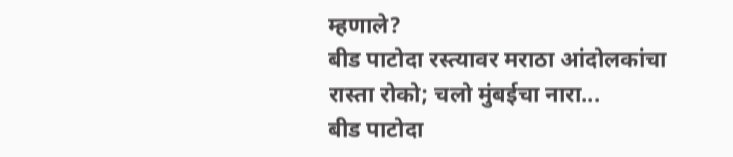म्हणाले?
बीड पाटोदा रस्त्यावर मराठा आंदोलकांचा रास्ता रोको; चलो मुंबईचा नारा...
बीड पाटोदा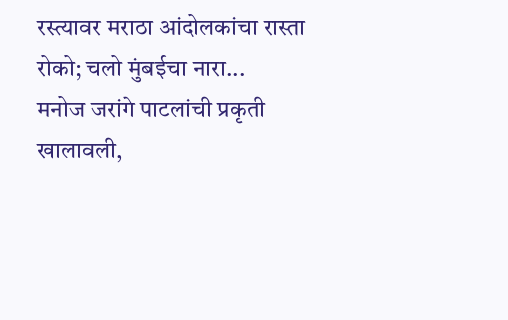रस्त्यावर मराठा आंदोलकांचा रास्ता रोको; चलो मुंबईचा नारा...
मनोज जरांगे पाटलांची प्रकृती खालावली,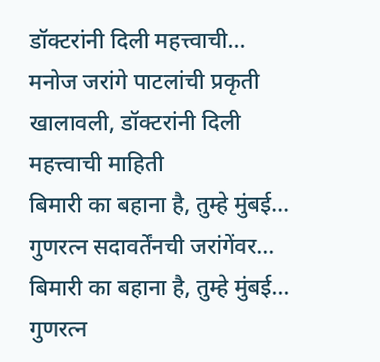डॉक्टरांनी दिली महत्त्वाची...
मनोज जरांगे पाटलांची प्रकृती खालावली, डॉक्टरांनी दिली महत्त्वाची माहिती
बिमारी का बहाना है, तुम्हे मुंबई... गुणरत्न सदावर्तेंनची जरांगेंवर...
बिमारी का बहाना है, तुम्हे मुंबई... गुणरत्न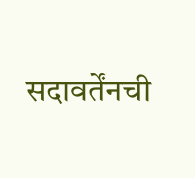सदावर्तेंनची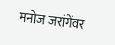मनोज जरांगेंवर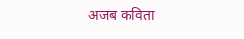अजब कविता